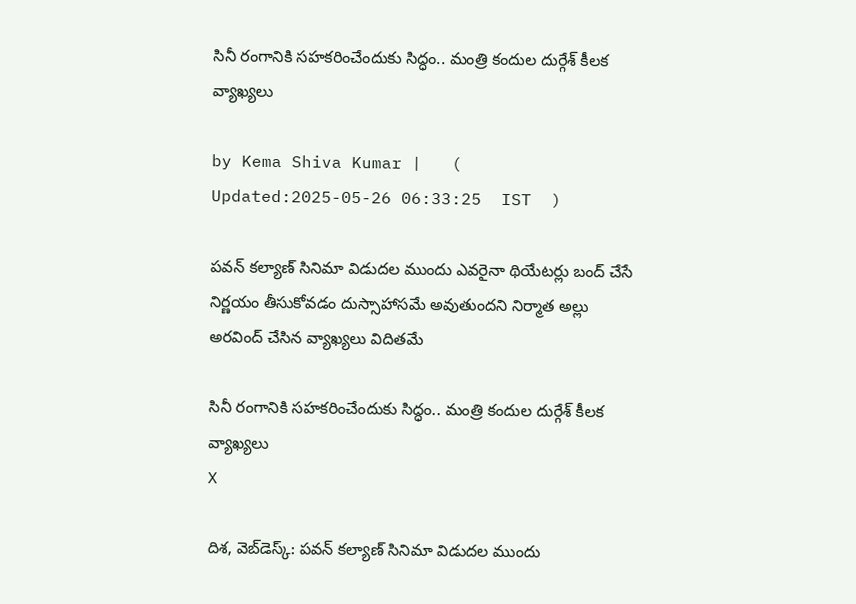సినీ రంగానికి సహకరించేందుకు సిద్ధం.. మంత్రి కందుల దుర్గేశ్ కీలక వ్యాఖ్యలు

by Kema Shiva Kumar |   (  Updated:2025-05-26 06:33:25  IST  )

పవన్ కల్యాణ్ సినిమా విడుదల ముందు ఎవరైనా థియేటర్లు బంద్ చేసే నిర్ణయం తీసుకోవడం దుస్సాహాసమే అవుతుందని నిర్మాత అల్లు అరవింద్ చేసిన వ్యాఖ్యలు విదితమే

సినీ రంగానికి సహకరించేందుకు సిద్ధం.. మంత్రి కందుల దుర్గేశ్ కీలక వ్యాఖ్యలు
X

దిశ, వెబ్‌డెస్క్: పవన్ కల్యాణ్ సినిమా విడుదల ముందు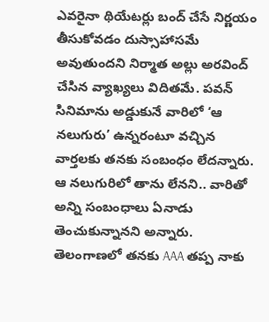ఎవరైనా థియేటర్లు బంద్ చేసే నిర్ణయం తీసుకోవడం దుస్సాహాసమే అవుతుందని నిర్మాత అల్లు అరవింద్ చేసిన వ్యాఖ్యలు విదితమే. పవన్ సినిమాను అడ్డుకునే వారిలో ‘ఆ నలుగురు’ ఉన్నరంటూ వచ్చిన వార్తలకు తనకు సంబంధం లేదన్నారు. ఆ నలుగురిలో తాను లేనని.. వారితో అన్ని సంబంధాలు ఏనాడు తెంచుకున్నానని అన్నారు. తెలంగాణలో తనకు AAA తప్ప నాకు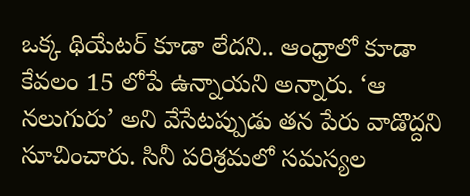ఒక్క థియేటర్ కూడా లేదని.. ఆంధ్రాలో కూడా కేవలం 15 లోపే ఉన్నాయని అన్నారు. ‘ఆ నలుగురు’ అని వేసేటప్పుడు తన పేరు వాడొద్దని సూచించారు. సినీ పరిశ్రమలో సమస్యల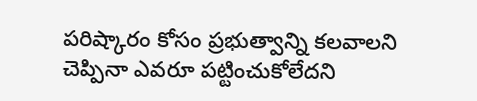పరిష్కారం కోసం ప్రభుత్వాన్ని కలవాలని చెప్పినా ఎవరూ పట్టించుకోలేదని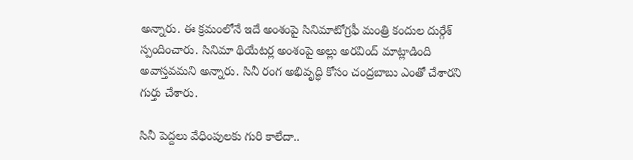అన్నారు. ఈ క్రమంలోనే ఇదే అంశంపై సినిమాటోగ్రఫీ మంత్రి కందుల దుర్గేశ్ స్పందించారు. సినిమా థియేటర్ల అంశంపై అల్లు అరవింద్ మాట్లాడింది అవాస్తవమని అన్నారు. సినీ రంగ అభివృద్ధి కోసం చంద్రబాబు ఎంతో చేశారని గుర్తు చేశారు.

సినీ పెద్దలు వేధింపులకు గురి కాలేదా..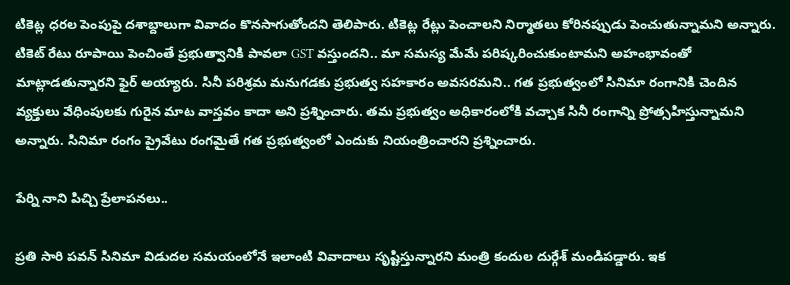టికెట్ల ధరల పెంపుపై దశాబ్దాలుగా వివాదం కొనసాగుతోందని తెలిపారు. టికెట్ల రేట్లు పెంచాలని నిర్మాతలు కోరినప్పుడు పెంచుతున్నామని అన్నారు. టికెట్ రేటు రూపాయి పెంచింతే ప్రభుత్వానికి పావలా GST వస్తుందని.. మా సమస్య మేమే పరిష్కరించుకుంటామని అహంభావంతో మాట్లాడతున్నారని ఫైర్ అయ్యారు. సినీ పరిశ్రమ మనుగడకు ప్రభుత్వ సహకారం అవసరమని.. గత ప్రభుత్వంలో సినిమా రంగానికి చెందిన వ్యక్తులు వేధింపులకు గురైన మాట వాస్తవం కాదా అని ప్రశ్నించారు. తమ ప్రభుత్వం అధికారంలోకి వచ్చాక సినీ రంగాన్ని ప్రోత్సహిస్తున్నామని అన్నారు. సినిమా రంగం ప్రైవేటు రంగమైతే గత ప్రభుత్వంలో ఎందుకు నియంత్రించారని ప్రశ్నించారు.

పేర్ని నాని పిచ్చి ప్రేలాపనలు..

ప్రతి సారి పవన్ సినిమా విడుదల సమయంలోనే ఇలాంటి వివాదాలు సృష్టిస్తున్నారని మంత్రి కందుల దుర్గేశ్ మండిపడ్డారు. ఇక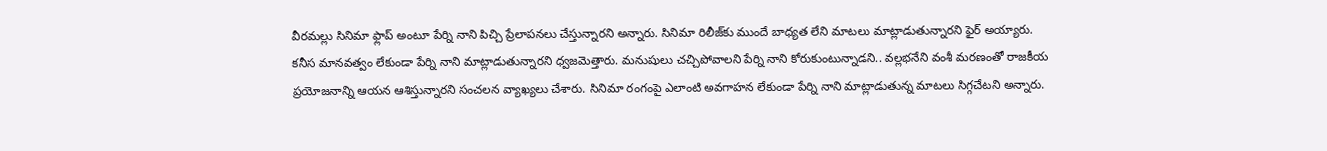వీరమల్లు సినిమా ఫ్లాప్ అంటూ పేర్ని నాని పిచ్చి ప్రేలాపనలు చేస్తున్నారని అన్నారు. సినిమా రిలీజ్‌కు ముందే బాధ్యత లేని మాటలు మాట్లాడుతున్నారని ఫైర్ అయ్యారు. కనీస మానవత్వం లేకుండా పేర్ని నాని మాట్లాడుతున్నారని ధ్వజమెత్తారు. మనుషులు చచ్చిపోవాలని పేర్ని నాని కోరుకుంటున్నాడని.. వల్లభనేని వంశీ మరణంతో రాజకీయ ప్రయోజనాన్ని ఆయన ఆశిస్తున్నారని సంచలన వ్యాఖ్యలు చేశారు. సినిమా రంగంపై ఎలాంటి అవగాహన లేకుండా పేర్ని నాని మాట్లాడుతున్న మాటలు సిగ్గచేటని అన్నారు.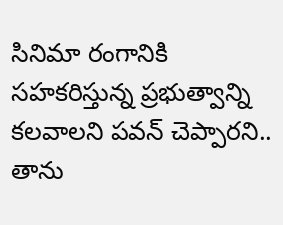సినిమా రంగానికి సహకరిస్తున్న ప్రభుత్వాన్ని కలవాలని పవన్ చెప్పారని.. తాను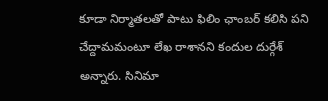కూడా నిర్మాతలతో పాటు ఫిలిం ఛాంబర్‌ కలిసి పని చేద్దామమంటూ లేఖ రాశానని కందుల దుర్గేశ్ అన్నారు. సినిమా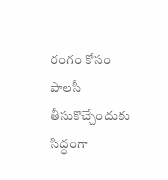రంగం కోసం పాలసీ తీసుకొచ్చేందుకు సిద్ధంగా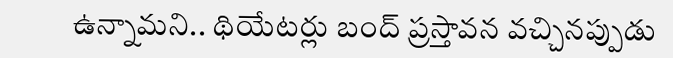ఉన్నామని.. థియేటర్లు బంద్ ప్రస్తావన వచ్చినప్పుడు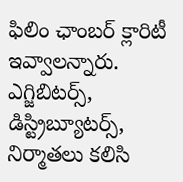ఫిలిం ఛాంబర్ క్లారిటీ ఇవ్వాలన్నారు. ఎగ్జిబిటర్స్, డిస్ట్రిబ్యూటర్స్, నిర్మాతలు కలిసి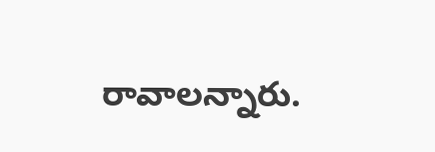రావాలన్నారు.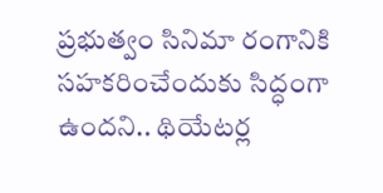ప్రభుత్వం సినిమా రంగానికి సహకరించేందుకు సిద్ధంగా ఉందని.. థియేటర్ల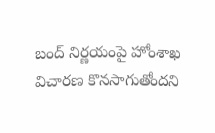బంద్ నిర్ణయంపై హోంశాఖ విచారణ కొనసాగుతోందని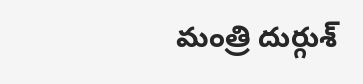మంత్రి దుర్గుశ్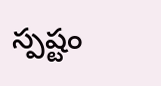స్పష్టం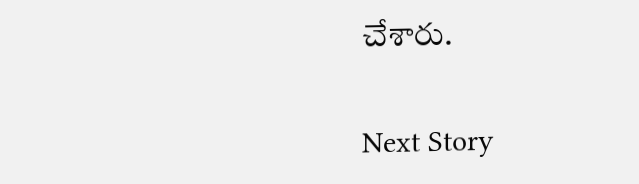చేశారు.

Next Story